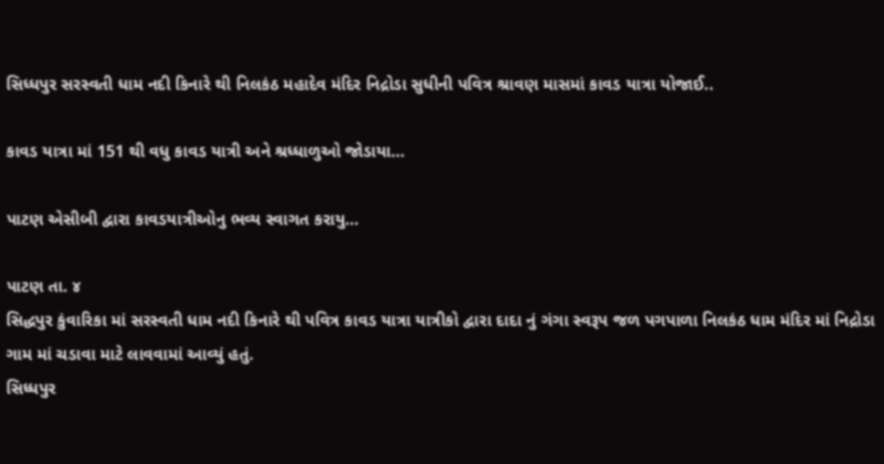સિધ્ધપુર સરસ્વતી ધામ નદી કિનારે થી નિલકંઠ મહાદેવ મંદિર નિદ્રોડા સુધીની પવિત્ર શ્રાવણ માસમાં કાવડ યાત્રા યોજાઈ..

કાવડ યાત્રા માં 151 થી વધુ કાવડ યાત્રી અને શ્રધ્ધાળુઓ જોડાયા…

પાટણ એસીબી દ્વારા કાવડયાત્રીઓનુ ભવ્ય સ્વાગત કરાયુ…

પાટણ તા. ૪
સિદ્ધપુર કુંવારિકા માં સરસ્વતી ધામ નદી કિનારે થી પવિત્ર કાવડ યાત્રા યાત્રીકો દ્વારા દાદા નું ગંગા સ્વરૂપ જળ પગપાળા નિલકંઠ ધામ મંદિર માં નિદ્રોડા ગામ માં ચડાવા માટે લાવવામાં આવ્યું હતું.
સિધ્ધપુર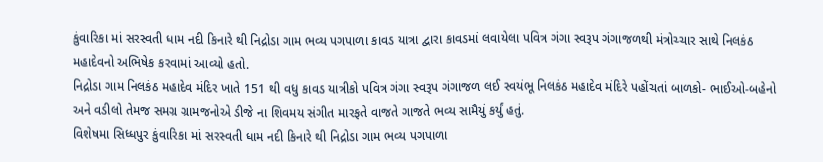કુંવારિકા માં સરસ્વતી ધામ નદી કિનારે થી નિદ્રોડા ગામ ભવ્ય પગપાળા કાવડ યાત્રા દ્વારા કાવડમાં લવાયેલા પવિત્ર ગંગા સ્વરૂપ ગંગાજળથી મંત્રોચ્ચાર સાથે નિલકંઠ મહાદેવનો અભિષેક કરવામાં આવ્યો હતો.
નિદ્રોડા ગામ નિલકંઠ મહાદેવ મંદિર ખાતે 151 થી વધુ કાવડ યાત્રીકો પવિત્ર ગંગા સ્વરૂપ ગંગાજળ લઈ સ્વયંભૂ નિલકંઠ મહાદેવ મંદિરે પહોંચતાં બાળકો- ભાઈઓ-બહેનો અને વડીલો તેમજ સમગ્ર ગ્રામજનોએ ડીજે ના શિવમય સંગીત મારફતે વાજતે ગાજતે ભવ્ય સામૈયું કર્યું હતું.
વિશેષમા સિધ્ધપુર કુંવારિકા માં સરસ્વતી ધામ નદી કિનારે થી નિદ્રોડા ગામ ભવ્ય પગપાળા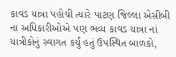કાવડ યાત્રા પહોચી ત્યારે પાટણ જિલ્લા એસીબી ના અધિકારીઓએ પણ ભવ્ય કાવડ યાત્રા નાં યાત્રીકોનું સ્વાગત કર્યું હતું ઉપસ્થિત બાળકો,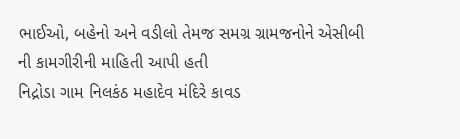ભાઈઓ, બહેનો અને વડીલો તેમજ સમગ્ર ગ્રામજનોને એસીબી ની કામગીરીની માહિતી આપી હતી
નિદ્રોડા ગામ નિલકંઠ મહાદેવ મંદિરે કાવડ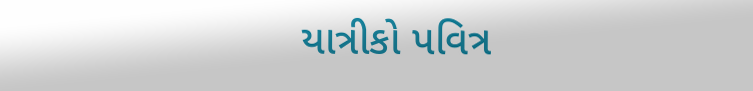યાત્રીકો પવિત્ર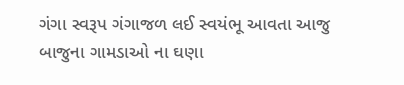ગંગા સ્વરૂપ ગંગાજળ લઈ સ્વયંભૂ આવતા આજુ બાજુના ગામડાઓ ના ઘણા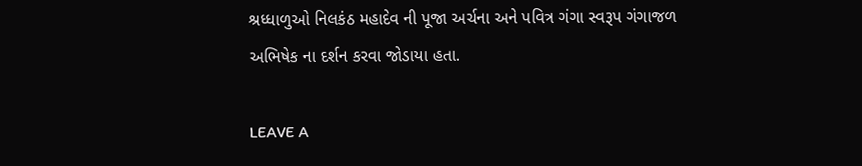શ્રધ્ધાળુઓ નિલકંઠ મહાદેવ ની પૂજા અર્ચના અને પવિત્ર ગંગા સ્વરૂપ ગંગાજળ અભિષેક ના દર્શન કરવા જોડાયા હતા.

LEAVE A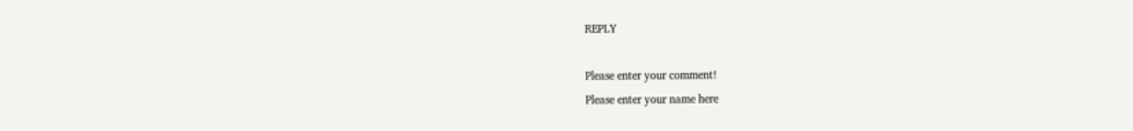REPLY

Please enter your comment!
Please enter your name here